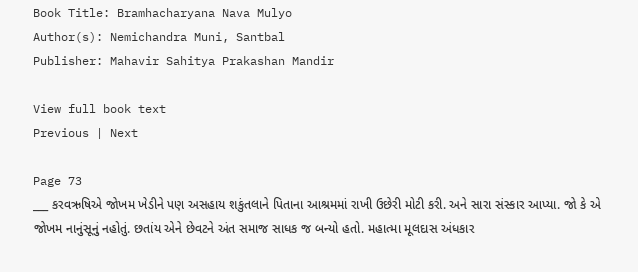Book Title: Bramhacharyana Nava Mulyo
Author(s): Nemichandra Muni, Santbal
Publisher: Mahavir Sahitya Prakashan Mandir

View full book text
Previous | Next

Page 73
___ કરવઋષિએ જોખમ ખેડીને પણ અસહાય શકુંતલાને પિતાના આશ્રમમાં રાખી ઉછેરી મોટી કરી. અને સારા સંસ્કાર આપ્યા. જો કે એ જોખમ નાનુંસૂનું નહોતું. છતાંય એને છેવટને અંત સમાજ સાધક જ બન્યો હતો. મહાત્મા મૂલદાસ અંધકાર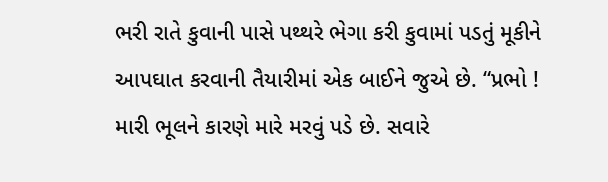ભરી રાતે કુવાની પાસે પથ્થરે ભેગા કરી કુવામાં પડતું મૂકીને આપઘાત કરવાની તૈયારીમાં એક બાઈને જુએ છે. “પ્રભો ! મારી ભૂલને કારણે મારે મરવું પડે છે. સવારે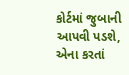કોર્ટમાં જુબાની આપવી પડશે, એના કરતાં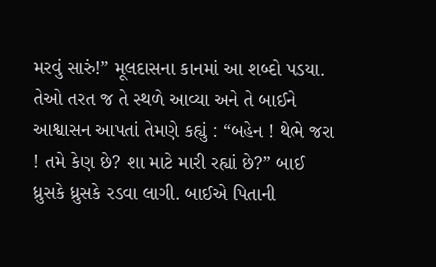મરવું સારું!” મૂલદાસના કાનમાં આ શબ્દો પડયા. તેઓ તરત જ તે સ્થળે આવ્યા અને તે બાઈને આશ્વાસન આપતાં તેમણે કહ્યું : “બહેન ! થેભે જરા ! તમે કેણ છે? શા માટે મારી રહ્યાં છે?” બાઈ ધ્રુસકે ધ્રુસકે રડવા લાગી. બાઈએ પિતાની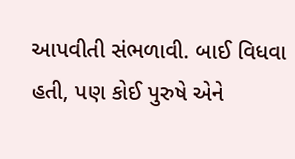આપવીતી સંભળાવી. બાઈ વિધવા હતી, પણ કોઈ પુરુષે એને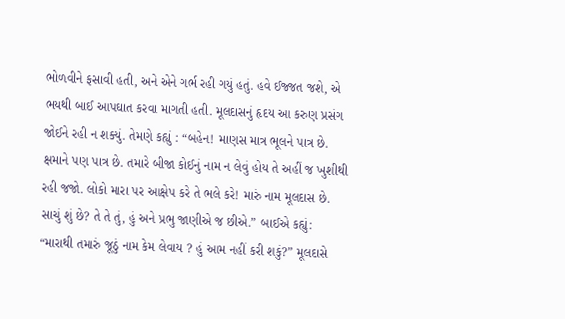ભોળવીને ફસાવી હતી, અને એને ગર્ભ રહી ગયું હતું. હવે ઈજ્જત જશે, એ ભયથી બાઈ આપઘાત કરવા માગતી હતી. મૂલદાસનું હૃદય આ કરુણ પ્રસંગ જોઈને રહી ન શક્યું. તેમણે કહ્યું : “બહેન! માણસ માત્ર ભૂલને પાત્ર છે. ક્ષમાને પણ પાત્ર છે. તમારે બીજા કોઈનું નામ ન લેવું હોય તે અહીં જ ખુશીથી રહી જજો. લોકો મારા પર આક્ષેપ કરે તે ભલે કરે! મારું નામ મૂલદાસ છે. સાચું શું છે? તે તે તું, હું અને પ્રભુ જાણીએ જ છીએ.” બાઈએ કહ્યું: “મારાથી તમારું જૂઠું નામ કેમ લેવાય ? હું આમ નહીં કરી શકું?” મૂલદાસે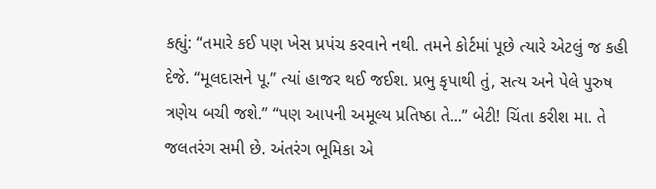કહ્યું: “તમારે કઈ પણ ખેસ પ્રપંચ કરવાને નથી. તમને કોર્ટમાં પૂછે ત્યારે એટલું જ કહી દેજે. “મૂલદાસને પૂ.” ત્યાં હાજર થઈ જઈશ. પ્રભુ કૃપાથી તું, સત્ય અને પેલે પુરુષ ત્રણેય બચી જશે.” “પણ આપની અમૂલ્ય પ્રતિષ્ઠા તે...” બેટી! ચિંતા કરીશ મા. તે જલતરંગ સમી છે. અંતરંગ ભૂમિકા એ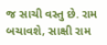જ સાચી વસ્તુ છે. રામ બચાવશે, સાક્ષી રામ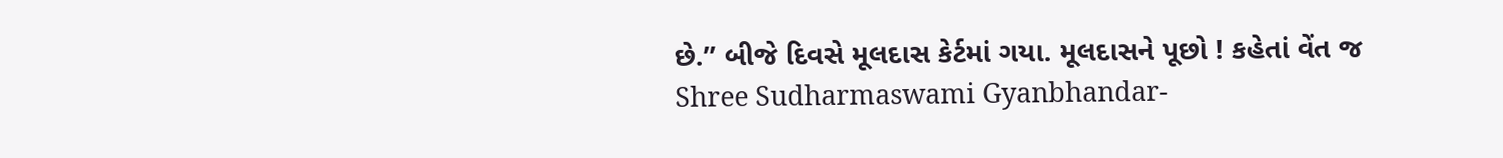છે.” બીજે દિવસે મૂલદાસ કેર્ટમાં ગયા. મૂલદાસને પૂછો ! કહેતાં વેંત જ Shree Sudharmaswami Gyanbhandar-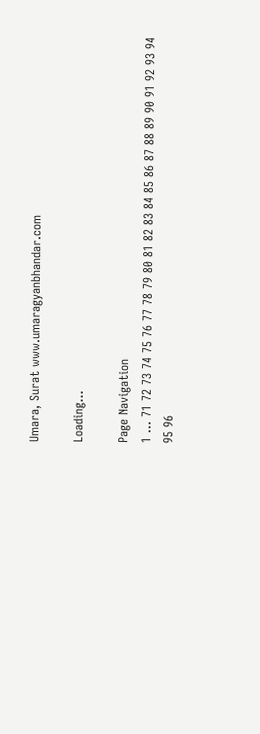Umara, Surat www.umaragyanbhandar.com

Loading...

Page Navigation
1 ... 71 72 73 74 75 76 77 78 79 80 81 82 83 84 85 86 87 88 89 90 91 92 93 94 95 96